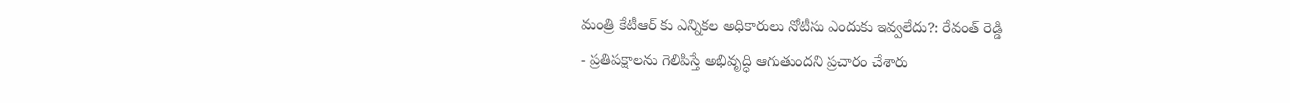మంత్రి కేటీఆర్ కు ఎన్నికల అధికారులు నోటీసు ఎందుకు ఇవ్వలేదు?: రేవంత్ రెడ్డి
- ప్రతిపక్షాలను గెలిపిస్తే అభివృద్ధి ఆగుతుందని ప్రచారం చేశారు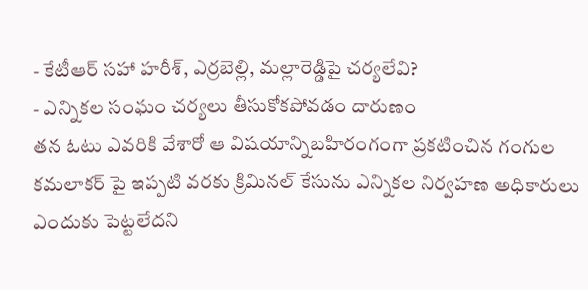- కేటీఆర్ సహా హరీశ్, ఎర్రబెల్లి, మల్లారెడ్డిపై చర్యలేవి?
- ఎన్నికల సంఘం చర్యలు తీసుకోకపోవడం దారుణం
తన ఓటు ఎవరికి వేశారో ఆ విషయాన్నిబహిరంగంగా ప్రకటించిన గంగుల కమలాకర్ పై ఇప్పటి వరకు క్రిమినల్ కేసును ఎన్నికల నిర్వహణ అధికారులు ఎందుకు పెట్టలేదని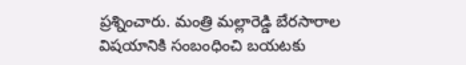ప్రశ్నించారు. మంత్రి మల్లారెడ్డి బేరసారాల విషయానికి సంబంధించి బయటకు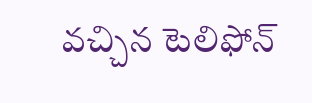వచ్చిన టెలిఫోన్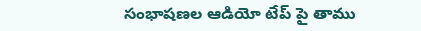సంభాషణల ఆడియో టేప్ పై తాము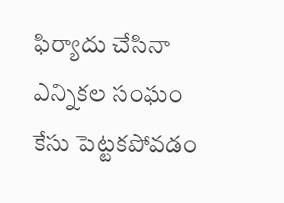ఫిర్యాదు చేసినా ఎన్నికల సంఘం కేసు పెట్టకపోవడం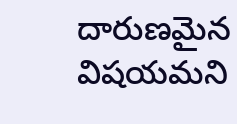దారుణమైన విషయమని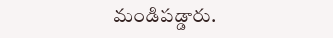మండిపడ్డారు.